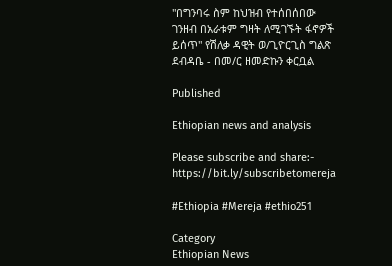"በግንባሩ ስም ከህዝብ የተሰበሰበው ገንዘብ በአራቱም ግዛት ለሚገኙት ፋኖዎች ይሰጥ" የሽለቃ ዳዊት ወ/ጊዮርጊስ ግልጽ ደብዳቤ - በመ/ር ዘመድኩን ቀርቧል

Published

Ethiopian news and analysis

Please subscribe and share:- https://bit.ly/subscribetomereja

#Ethiopia #Mereja #ethio251

Category
Ethiopian News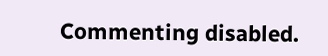Commenting disabled.